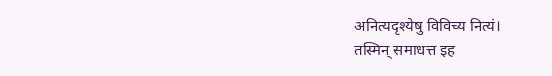अनित्यदृश्येषु विविच्य नित्यं।
तस्मिन् समाधत्त इह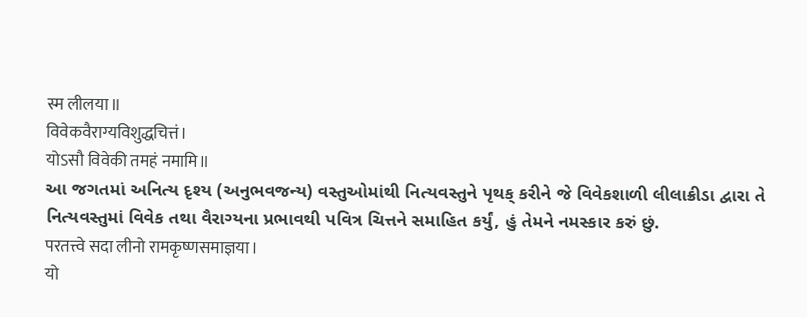स्म लीलया॥
विवेकवैराग्यविशुद्धचित्तं।
योऽसौ विवेकी तमहं नमामि॥
આ જગતમાં અનિત્ય દૃશ્ય (અનુભવજન્ય) વસ્તુઓમાંથી નિત્યવસ્તુને પૃથક્ કરીને જે વિવેકશાળી લીલાક્રીડા દ્વારા તે નિત્યવસ્તુમાં વિવેક તથા વૈરાગ્યના પ્રભાવથી પવિત્ર ચિત્તને સમાહિત કર્યું, હું તેમને નમસ્કાર કરું છું.
परतत्त्वे सदा लीनो रामकृष्णसमाज्ञया।
यो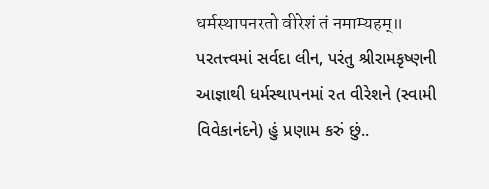धर्मस्थापनरतो वीरेशं तं नमाम्यहम्॥
પરતત્ત્વમાં સર્વદા લીન, પરંતુ શ્રીરામકૃષ્ણની આજ્ઞાથી ધર્મસ્થાપનમાં રત વીરેશને (સ્વામી વિવેકાનંદને) હું પ્રણામ કરું છું..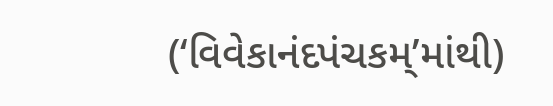(‘વિવેકાનંદપંચકમ્’માંથી)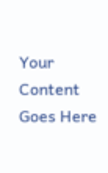Your Content Goes Here